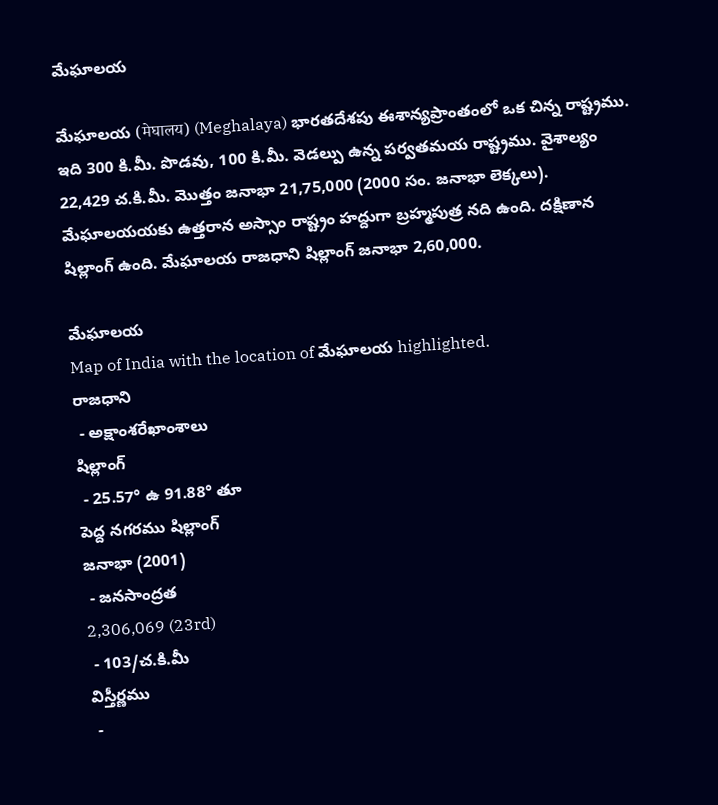మేఘాలయ

మేఘాలయ (मेघालय) (Meghalaya) భారతదేశపు ఈశాన్యప్రాంతంలో ఒక చిన్న రాష్ట్రము. ఇది 300 కి.మీ. పొడవు, 100 కి.మీ. వెడల్పు ఉన్న పర్వతమయ రాష్ట్రము. వైశాల్యం 22,429 చ.కి.మీ. మొత్తం జనాభా 21,75,000 (2000 సం. జనాభా లెక్కలు). మేఘాలయయకు ఉత్తరాన అస్సాం రాష్ట్రం హద్దుగా బ్రహ్మపుత్ర నది ఉంది. దక్షిణాన షిల్లాంగ్ ఉంది. మేఘాలయ రాజధాని షిల్లాంగ్ జనాభా 2,60,000.

మేఘాలయ
Map of India with the location of మేఘాలయ highlighted.
రాజధాని
 - అక్షాంశరేఖాంశాలు
షిల్లాంగ్
 - 25.57° ఉ 91.88° తూ
పెద్ద నగరము షిల్లాంగ్
జనాభా (2001)
 - జనసాంద్రత
2,306,069 (23rd)
 - 103/చ.కి.మీ
విస్తీర్ణము
 -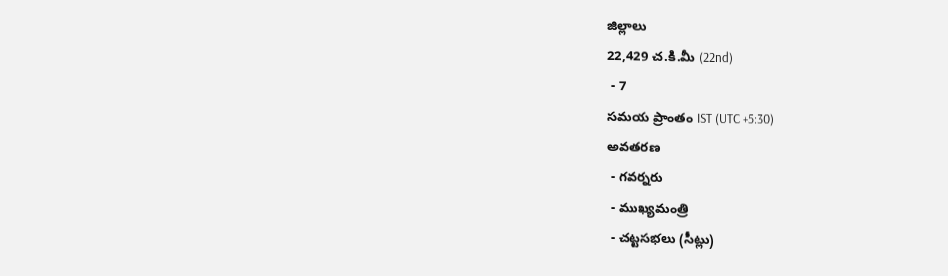జిల్లాలు
22,429 చ.కి.మీ (22nd)
 - 7
సమయ ప్రాంతం IST (UTC +5:30)
అవతరణ
 - గవర్నరు
 - ముఖ్యమంత్రి
 - చట్టసభలు (సీట్లు)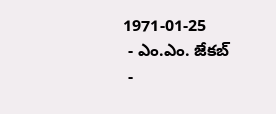1971-01-25
 - ఎం.ఎం. జేకబ్
 -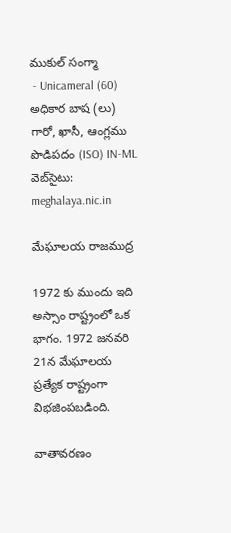ముకుల్ సంగ్మా
 - Unicameral (60)
అధికార బాష (లు) గారో, ఖాసీ, ఆంగ్లము
పొడిపదం (ISO) IN-ML
వెబ్‌సైటు: meghalaya.nic.in

మేఘాలయ రాజముద్ర

1972 కు ముందు ఇది అస్సాం రాష్ట్రంలో ఒక భాగం. 1972 జనవరి 21న మేఘాలయ ప్రత్యేక రాష్ట్రంగా విభజింపబడింది.

వాతావరణం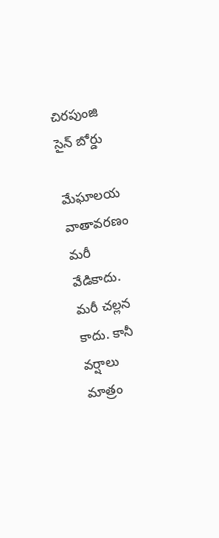చిరపుంజి సైన్ బోర్డు

మేఘాలయ వాతావరణం మరీ వేడికాదు. మరీ చల్లన కాదు. కానీ వర్షాలు మాత్రం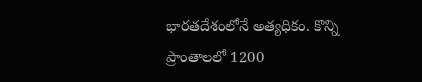భారతదేశంలోనే అత్యధికం. కొన్ని ప్రాంతాలలో 1200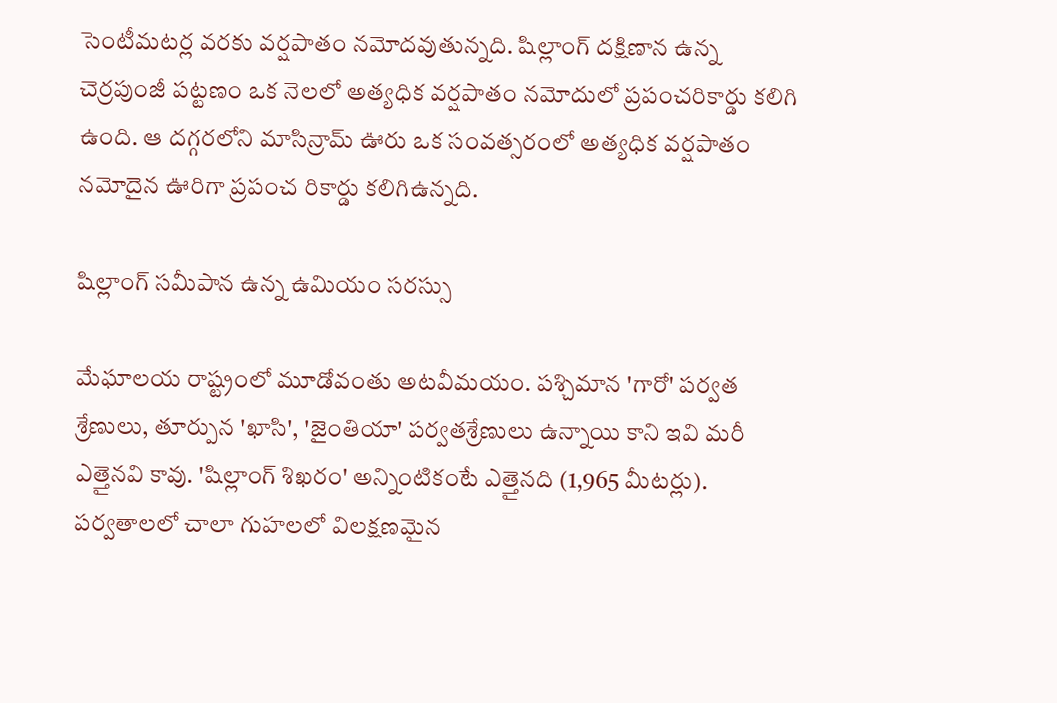సెంటీమటర్ల వరకు వర్షపాతం నమోదవుతున్నది. షిల్లాంగ్ దక్షిణాన ఉన్న చెర్రపుంజీ పట్టణం ఒక నెలలో అత్యధిక వర్షపాతం నమోదులో ప్రపంచరికార్డు కలిగి ఉంది. ఆ దగ్గరలోని మాసిన్రామ్ ఊరు ఒక సంవత్సరంలో అత్యధిక వర్షపాతం నమోదైన ఊరిగా ప్రపంచ రికార్డు కలిగిఉన్నది.

షిల్లాంగ్ సమీపాన ఉన్న ఉమియం సరస్సు

మేఘాలయ రాష్ట్రంలో మూడోవంతు అటవీమయం. పశ్చిమాన 'గారో' పర్వత శ్రేణులు, తూర్పున 'ఖాసి', 'జైంతియా' పర్వతశ్రేణులు ఉన్నాయి కాని ఇవి మరీ ఎత్తైనవి కావు. 'షిల్లాంగ్ శిఖరం' అన్నింటికంటే ఎత్తైనది (1,965 మీటర్లు). పర్వతాలలో చాలా గుహలలో విలక్షణమైన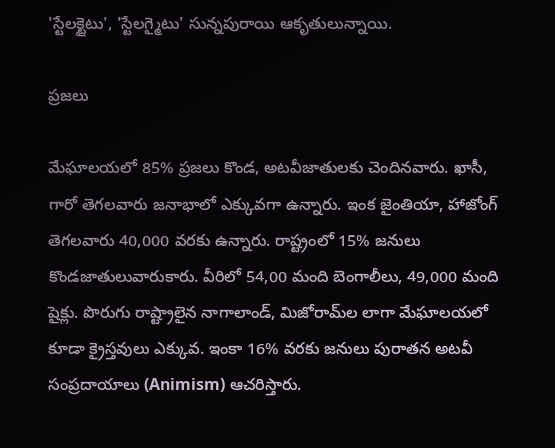'స్టేలక్టైటు', 'స్టేలగ్మైటు' సున్నపురాయి ఆకృతులున్నాయి.

ప్రజలు

మేఘాలయలో 85% ప్రజలు కొండ, అటవీజాతులకు చెందినవారు. ఖాసీ, గారో తెగలవారు జనాభాలో ఎక్కువగా ఉన్నారు. ఇంక జైంతియా, హాజోంగ్ తెగలవారు 40,000 వరకు ఉన్నారు. రాష్ట్రంలో 15% జనులు కొండజాతులువారుకారు. వీరిలో 54,00 మంది బెంగాలీలు, 49,000 మంది షైక్లు. పొరుగు రాష్ట్రాలైన నాగాలాండ్, మిజోరామ్‌ల లాగా మేఘాలయలో కూడా క్రైస్తవులు ఎక్కువ. ఇంకా 16% వరకు జనులు పురాతన అటవీ సంప్రదాయాలు (Animism) ఆచరిస్తారు.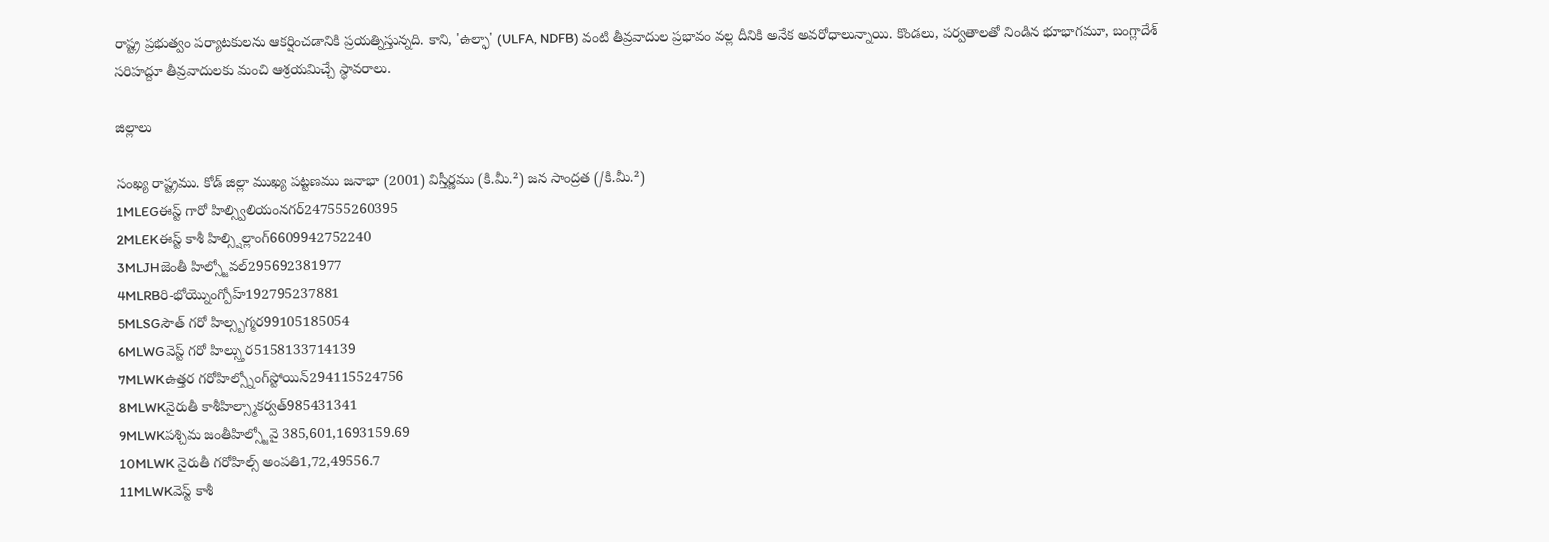రాష్ట్ర ప్రభుత్వం పర్యాటకులను ఆకర్షించడానికి ప్రయత్నిస్తున్నది. కాని, 'ఉల్ఫా' (ULFA, NDFB) వంటి తీవ్రవాదుల ప్రభావం వల్ల దీనికి అనేక అవరోధాలున్నాయి. కొండలు, పర్వతాలతో నిండిన భూభాగమూ, బంగ్లాదేశ్ సరిహద్దూ తీవ్రవాదులకు మంచి ఆశ్రయమిచ్చే స్థావరాలు.

జిల్లాలు

సంఖ్య రాష్ట్రము. కోడ్ ‌జిల్లా ముఖ్య పట్టణము జనాభా (2001) విస్తీర్ణము (కి.మీ.²) జన సాంద్రత (/కి.మీ.²)
1MLEGఈస్ట్ గారో హిల్స్విలియంనగర్247555260395
2MLEKఈస్ట్ కాశీ హిల్స్షిల్లాంగ్6609942752240
3MLJHజెంతీ హిల్స్జోవల్295692381977
4MLRBరి-భోయ్నొంగ్పోహ్192795237881
5MLSGసౌత్ గరో హిల్స్బగ్మర99105185054
6MLWGవెస్ట్ గరో హిల్స్తుర5158133714139
7MLWKఉత్తర గరోహిల్స్నోంగ్‌స్టోయిన్294115524756
8MLWKనైరుతీ కాశీహిల్స్మాకర్వత్985431341
9MLWKపశ్చిమ జంతీహిల్స్జోవై 385,601,1693159.69
10MLWK నైరుతీ గరోహిల్స్ అంపతి1,72,49556.7
11MLWKవెస్ట్ కాశీ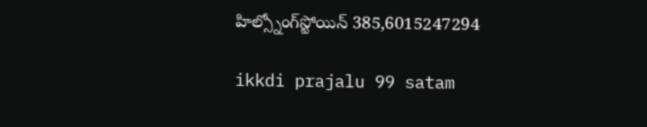హిల్స్నోంగ్‌స్టోయిన్ 385,6015247294

ikkdi prajalu 99 satam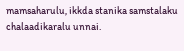mamsaharulu, ikkda stanika samstalaku chalaadikaralu unnai.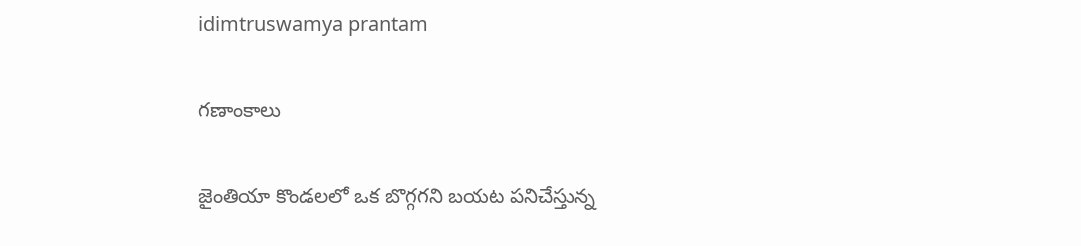idimtruswamya prantam

గణాంకాలు

జైంతియా కొండలలో ఒక బొగ్గగని బయట పనిచేస్తున్న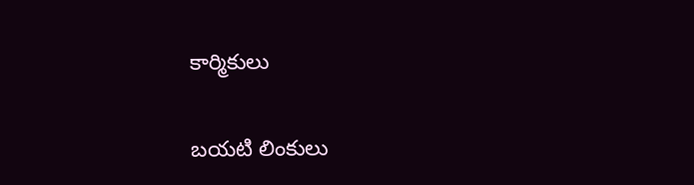కార్మికులు

బయటి లింకులు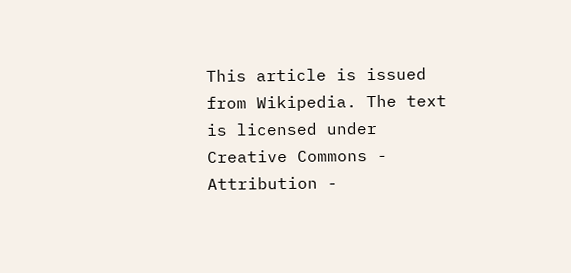This article is issued from Wikipedia. The text is licensed under Creative Commons - Attribution -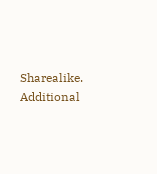Sharealike. Additional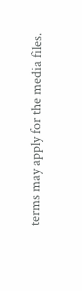terms may apply for the media files.